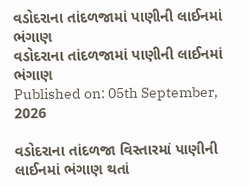વડોદરાના તાંદળજામાં પાણીની લાઈનમાં ભંગાણ
વડોદરાના તાંદળજામાં પાણીની લાઈનમાં ભંગાણ
Published on: 05th September, 2026

વડોદરાના તાંદળજા વિસ્તારમાં પાણીની લાઈનમાં ભંગાણ થતાં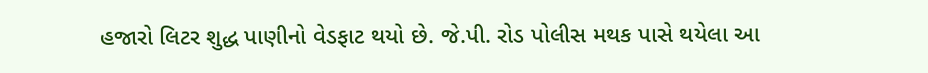હજારો લિટર શુદ્ધ પાણીનો વેડફાટ થયો છે. જે.પી. રોડ પોલીસ મથક પાસે થયેલા આ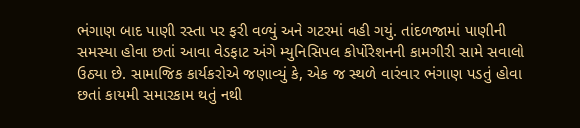ભંગાણ બાદ પાણી રસ્તા પર ફરી વળ્યું અને ગટરમાં વહી ગયું. તાંદળજામાં પાણીની સમસ્યા હોવા છતાં આવા વેડફાટ અંગે મ્યુનિસિપલ કોર્પોરેશનની કામગીરી સામે સવાલો ઉઠ્યા છે. સામાજિક કાર્યકરોએ જણાવ્યું કે, એક જ સ્થળે વારંવાર ભંગાણ પડતું હોવા છતાં કાયમી સમારકામ થતું નથી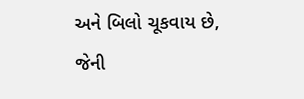અને બિલો ચૂકવાય છે, જેની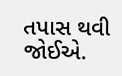તપાસ થવી જોઈએ.